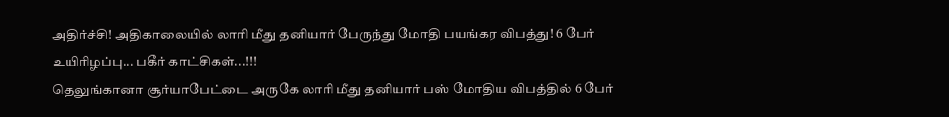அதிர்ச்சி! அதிகாலையில் லாரி மீது தனியார் பேருந்து மோதி பயங்கர விபத்து! 6 பேர் உயிரிழப்பு... பகீர் காட்சிகள்...!!!
தெலுங்கானா சூர்யாபேட்டை அருகே லாரி மீது தனியார் பஸ் மோதிய விபத்தில் 6 பேர்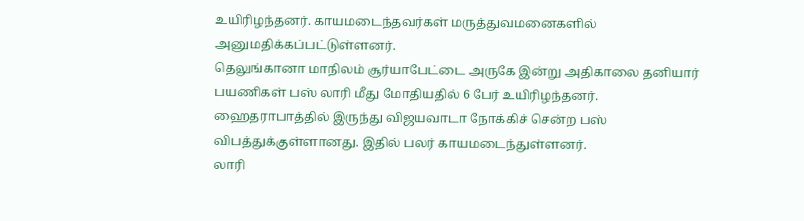உயிரிழந்தனர். காயமடைந்தவர்கள் மருத்துவமனைகளில் அனுமதிக்கப்பட்டுள்ளனர்.
தெலுங்கானா மாநிலம் சூர்யாபேட்டை அருகே இன்று அதிகாலை தனியார் பயணிகள் பஸ் லாரி மீது மோதியதில் 6 பேர் உயிரிழந்தனர். ஹைதராபாத்தில் இருந்து விஜயவாடா நோக்கிச் சென்ற பஸ் விபத்துக்குள்ளானது. இதில் பலர் காயமடைந்துள்ளனர்.
லாரி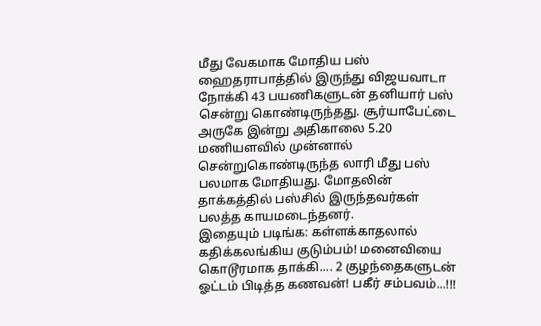மீது வேகமாக மோதிய பஸ்
ஹைதராபாத்தில் இருந்து விஜயவாடா நோக்கி 43 பயணிகளுடன் தனியார் பஸ் சென்று கொண்டிருந்தது. சூர்யாபேட்டை அருகே இன்று அதிகாலை 5.20 மணியளவில் முன்னால் சென்றுகொண்டிருந்த லாரி மீது பஸ் பலமாக மோதியது. மோதலின் தாக்கத்தில் பஸ்சில் இருந்தவர்கள் பலத்த காயமடைந்தனர்.
இதையும் படிங்க: கள்ளக்காதலால் கதிக்கலங்கிய குடும்பம்! மனைவியை கொடூரமாக தாக்கி.... 2 குழந்தைகளுடன் ஓட்டம் பிடித்த கணவன்! பகீர் சம்பவம்...!!!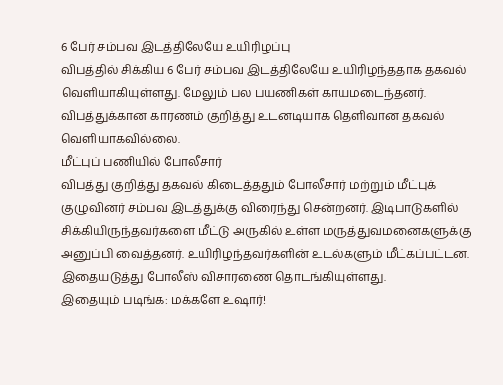6 பேர் சம்பவ இடத்திலேயே உயிரிழப்பு
விபத்தில் சிக்கிய 6 பேர் சம்பவ இடத்திலேயே உயிரிழந்ததாக தகவல் வெளியாகியுள்ளது. மேலும் பல பயணிகள் காயமடைந்தனர். விபத்துக்கான காரணம் குறித்து உடனடியாக தெளிவான தகவல் வெளியாகவில்லை.
மீட்புப் பணியில் போலீசார்
விபத்து குறித்து தகவல் கிடைத்ததும் போலீசார் மற்றும் மீட்புக் குழுவினர் சம்பவ இடத்துக்கு விரைந்து சென்றனர். இடிபாடுகளில் சிக்கியிருந்தவர்களை மீட்டு அருகில் உள்ள மருத்துவமனைகளுக்கு அனுப்பி வைத்தனர். உயிரிழந்தவர்களின் உடல்களும் மீட்கப்பட்டன. இதையடுத்து போலீஸ் விசாரணை தொடங்கியுள்ளது.
இதையும் படிங்க: மக்களே உஷார்!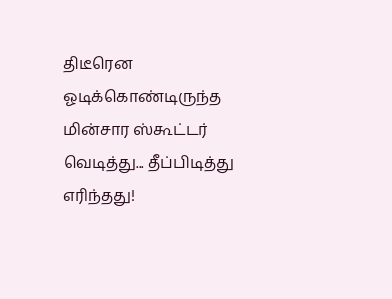திடீரென ஓடிக்கொண்டிருந்த மின்சார ஸ்கூட்டர் வெடித்து... தீப்பிடித்து எரிந்தது!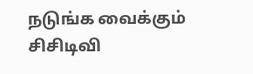நடுங்க வைக்கும் சிசிடிவி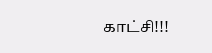காட்சி!!!